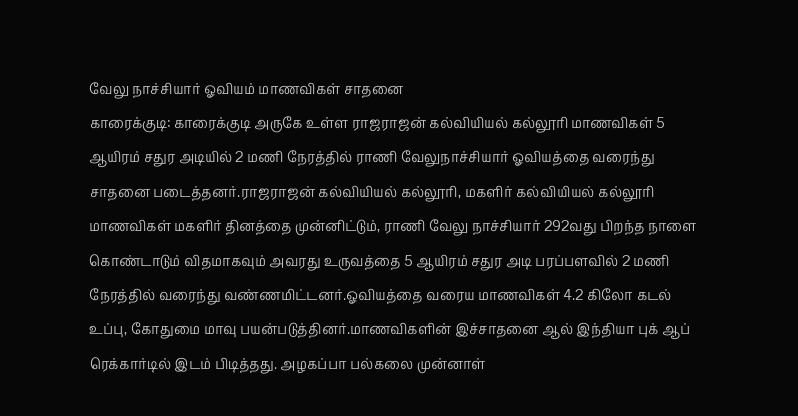வேலு நாச்சியார் ஓவியம் மாணவிகள் சாதனை
காரைக்குடி: காரைக்குடி அருகே உள்ள ராஜராஜன் கல்வியியல் கல்லூரி மாணவிகள் 5 ஆயிரம் சதுர அடியில் 2 மணி நேரத்தில் ராணி வேலுநாச்சியார் ஓவியத்தை வரைந்து சாதனை படைத்தனர்.ராஜராஜன் கல்வியியல் கல்லூரி, மகளிர் கல்வியியல் கல்லூரி மாணவிகள் மகளிர் தினத்தை முன்னிட்டும், ராணி வேலு நாச்சியார் 292வது பிறந்த நாளை கொண்டாடும் விதமாகவும் அவரது உருவத்தை 5 ஆயிரம் சதுர அடி பரப்பளவில் 2 மணி நேரத்தில் வரைந்து வண்ணமிட்டனர்.ஓவியத்தை வரைய மாணவிகள் 4.2 கிலோ கடல் உப்பு, கோதுமை மாவு பயன்படுத்தினர்.மாணவிகளின் இச்சாதனை ஆல் இந்தியா புக் ஆப் ரெக்கார்டில் இடம் பிடித்தது. அழகப்பா பல்கலை முன்னாள்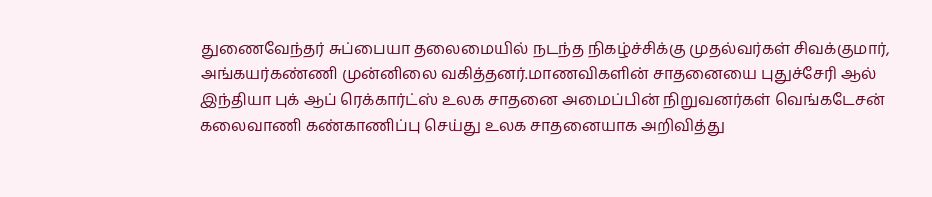துணைவேந்தர் சுப்பையா தலைமையில் நடந்த நிகழ்ச்சிக்கு முதல்வர்கள் சிவக்குமார், அங்கயர்கண்ணி முன்னிலை வகித்தனர்.மாணவிகளின் சாதனையை புதுச்சேரி ஆல் இந்தியா புக் ஆப் ரெக்கார்ட்ஸ் உலக சாதனை அமைப்பின் நிறுவனர்கள் வெங்கடேசன் கலைவாணி கண்காணிப்பு செய்து உலக சாதனையாக அறிவித்து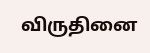விருதினை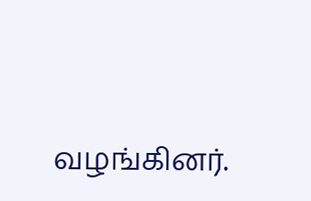வழங்கினர்.